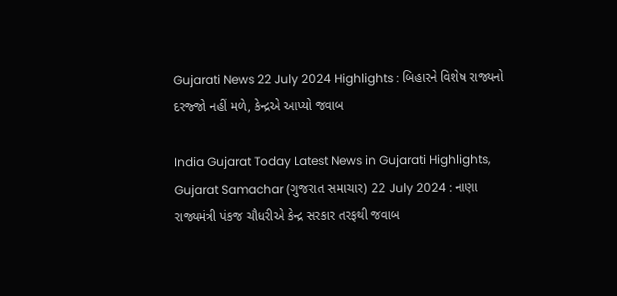Gujarati News 22 July 2024 Highlights : બિહારને વિશેષ રાજ્યનો દરજ્જો નહીં મળે, કેન્દ્રએ આપ્યો જવાબ

India Gujarat Today Latest News in Gujarati Highlights, Gujarat Samachar (ગુજરાત સમાચાર) 22 July 2024 : નાણા રાજ્યમંત્રી પંકજ ચૌધરીએ કેન્દ્ર સરકાર તરફથી જવાબ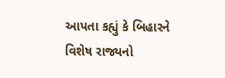આપતા કહ્યું કે બિહારને વિશેષ રાજ્યનો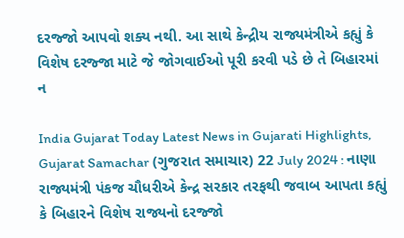દરજ્જો આપવો શક્ય નથી. આ સાથે કેન્દ્રીય રાજ્યમંત્રીએ કહ્યું કે વિશેષ દરજ્જા માટે જે જોગવાઈઓ પૂરી કરવી પડે છે તે બિહારમાં ન

India Gujarat Today Latest News in Gujarati Highlights, Gujarat Samachar (ગુજરાત સમાચાર) 22 July 2024 : નાણા રાજ્યમંત્રી પંકજ ચૌધરીએ કેન્દ્ર સરકાર તરફથી જવાબ આપતા કહ્યું કે બિહારને વિશેષ રાજ્યનો દરજ્જો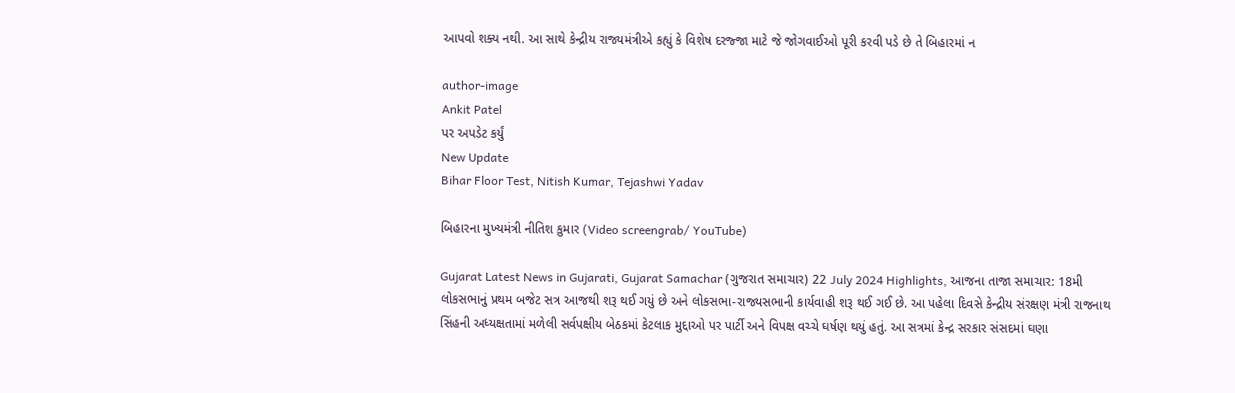આપવો શક્ય નથી. આ સાથે કેન્દ્રીય રાજ્યમંત્રીએ કહ્યું કે વિશેષ દરજ્જા માટે જે જોગવાઈઓ પૂરી કરવી પડે છે તે બિહારમાં ન

author-image
Ankit Patel
પર અપડેટ કર્યું
New Update
Bihar Floor Test, Nitish Kumar, Tejashwi Yadav

બિહારના મુખ્યમંત્રી નીતિશ કુમાર (Video screengrab/ YouTube)

Gujarat Latest News in Gujarati, Gujarat Samachar (ગુજરાત સમાચાર) 22 July 2024 Highlights, આજના તાજા સમાચાર: 18મી લોકસભાનું પ્રથમ બજેટ સત્ર આજથી શરૂ થઈ ગયું છે અને લોકસભા-રાજ્યસભાની કાર્યવાહી શરૂ થઈ ગઈ છે. આ પહેલા દિવસે કેન્દ્રીય સંરક્ષણ મંત્રી રાજનાથ સિંહની અધ્યક્ષતામાં મળેલી સર્વપક્ષીય બેઠકમાં કેટલાક મુદ્દાઓ પર પાર્ટી અને વિપક્ષ વચ્ચે ઘર્ષણ થયું હતું. આ સત્રમાં કેન્દ્ર સરકાર સંસદમાં ઘણા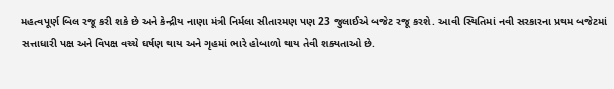મહત્વપૂર્ણ બિલ રજૂ કરી શકે છે અને કેન્દ્રીય નાણા મંત્રી નિર્મલા સીતારમણ પણ 23 જુલાઈએ બજેટ રજૂ કરશે. આવી સ્થિતિમાં નવી સરકારના પ્રથમ બજેટમાં સત્તાધારી પક્ષ અને વિપક્ષ વચ્ચે ઘર્ષણ થાય અને ગૃહમાં ભારે હોબાળો થાય તેવી શક્યતાઓ છે.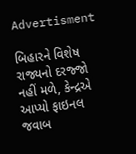Advertisment

બિહારને વિશેષ રાજ્યનો દરજ્જો નહીં મળે, કેન્દ્રએ આપ્યો ફાઇનલ જવાબ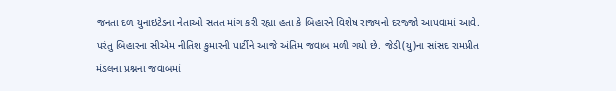જનતા દળ યુનાઇટેડના નેતાઓ સતત માંગ કરી રહ્યા હતા કે બિહારને વિશેષ રાજ્યનો દરજ્જો આપવામાં આવે. પરંતુ બિહારના સીએમ નીતિશ કુમારની પાર્ટીને આજે અંતિમ જવાબ મળી ગયો છે. જેડી(યુ)ના સાંસદ રામપ્રીત મંડલના પ્રશ્નના જવાબમાં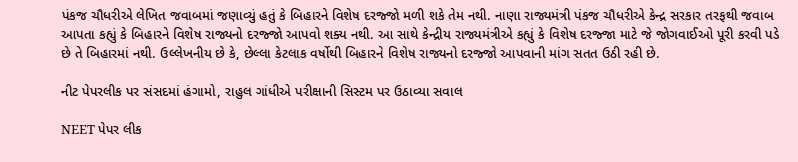પંકજ ચૌધરીએ લેખિત જવાબમાં જણાવ્યું હતું કે બિહારને વિશેષ દરજ્જો મળી શકે તેમ નથી. નાણા રાજ્યમંત્રી પંકજ ચૌધરીએ કેન્દ્ર સરકાર તરફથી જવાબ આપતા કહ્યું કે બિહારને વિશેષ રાજ્યનો દરજ્જો આપવો શક્ય નથી. આ સાથે કેન્દ્રીય રાજ્યમંત્રીએ કહ્યું કે વિશેષ દરજ્જા માટે જે જોગવાઈઓ પૂરી કરવી પડે છે તે બિહારમાં નથી. ઉલ્લેખનીય છે કે, છેલ્લા કેટલાક વર્ષોથી બિહારને વિશેષ રાજ્યનો દરજ્જો આપવાની માંગ સતત ઉઠી રહી છે.

નીટ પેપરલીક પર સંસદમાં હંગામો, રાહુલ ગાંધીએ પરીક્ષાની સિસ્ટમ પર ઉઠાવ્યા સવાલ

NEET પેપર લીક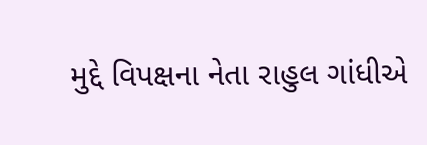મુદ્દે વિપક્ષના નેતા રાહુલ ગાંધીએ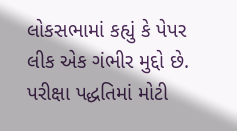લોકસભામાં કહ્યું કે પેપર લીક એક ગંભીર મુદ્દો છે. પરીક્ષા પદ્ધતિમાં મોટી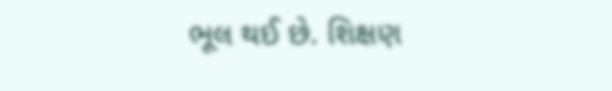ભૂલ થઈ છે. શિક્ષણ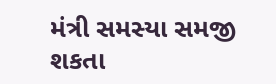મંત્રી સમસ્યા સમજી શકતા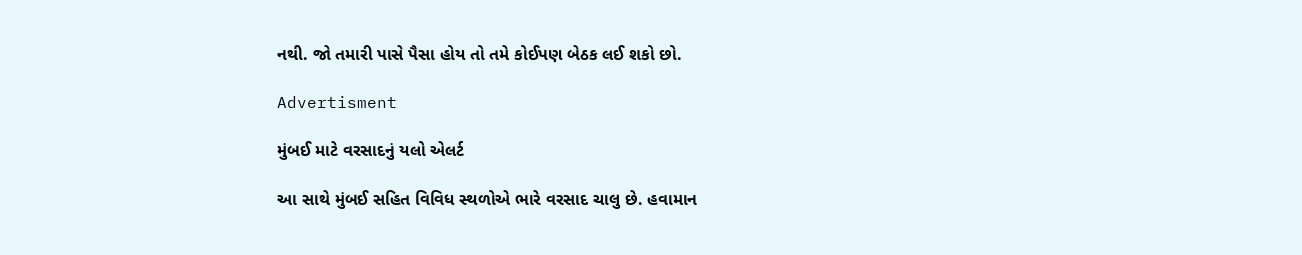નથી. જો તમારી પાસે પૈસા હોય તો તમે કોઈપણ બેઠક લઈ શકો છો.

Advertisment

મુંબઈ માટે વરસાદનું યલો એલર્ટ

આ સાથે મુંબઈ સહિત વિવિધ સ્થળોએ ભારે વરસાદ ચાલુ છે. હવામાન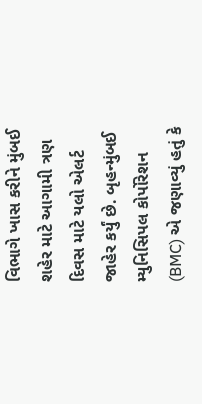વિભાગે ખાસ કરીને મુંબઈ શહેર માટે આગામી ત્રણ દિવસ માટે યલો એલર્ટ જાહેર કર્યું છે. બૃહન્મુંબઈ મ્યુનિસિપલ કોર્પોરેશન (BMC) એ જણાવ્યું હતું કે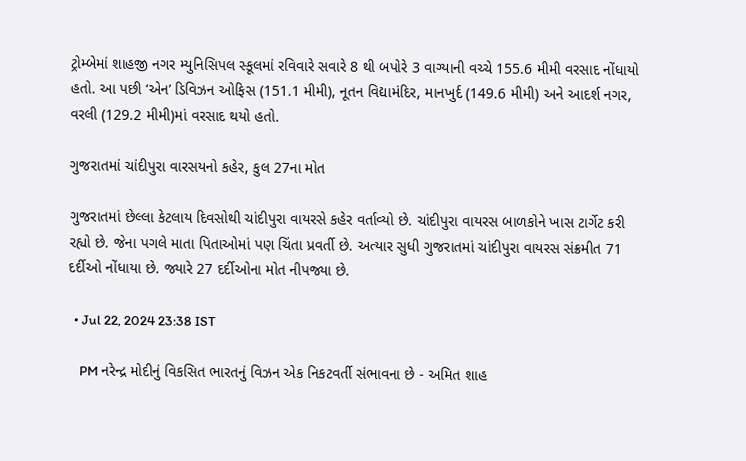ટ્રોમ્બેમાં શાહજી નગર મ્યુનિસિપલ સ્કૂલમાં રવિવારે સવારે 8 થી બપોરે 3 વાગ્યાની વચ્ચે 155.6 મીમી વરસાદ નોંધાયો હતો. આ પછી ‘એન’ ડિવિઝન ઓફિસ (151.1 મીમી), નૂતન વિદ્યામંદિર, માનખુર્દ (149.6 મીમી) અને આદર્શ નગર, વરલી (129.2 મીમી)માં વરસાદ થયો હતો.

ગુજરાતમાં ચાંદીપુરા વારસયનો કહેર, કુલ 27ના મોત

ગુજરાતમાં છેલ્લા કેટલાય દિવસોથી ચાંદીપુરા વાયરસે કહેર વર્તાવ્યો છે. ચાંદીપુરા વાયરસ બાળકોને ખાસ ટાર્ગેટ કરી રહ્યો છે. જેના પગલે માતા પિતાઓમાં પણ ચિંતા પ્રવર્તી છે. અત્યાર સુધી ગુજરાતમાં ચાંદીપુરા વાયરસ સંક્રમીત 71 દર્દીઓ નોંધાયા છે. જ્યારે 27 દર્દીઓના મોત નીપજ્યા છે.

  • Jul 22, 2024 23:38 IST

    PM નરેન્દ્ર મોદીનું વિકસિત ભારતનું વિઝન એક નિકટવર્તી સંભાવના છે - અમિત શાહ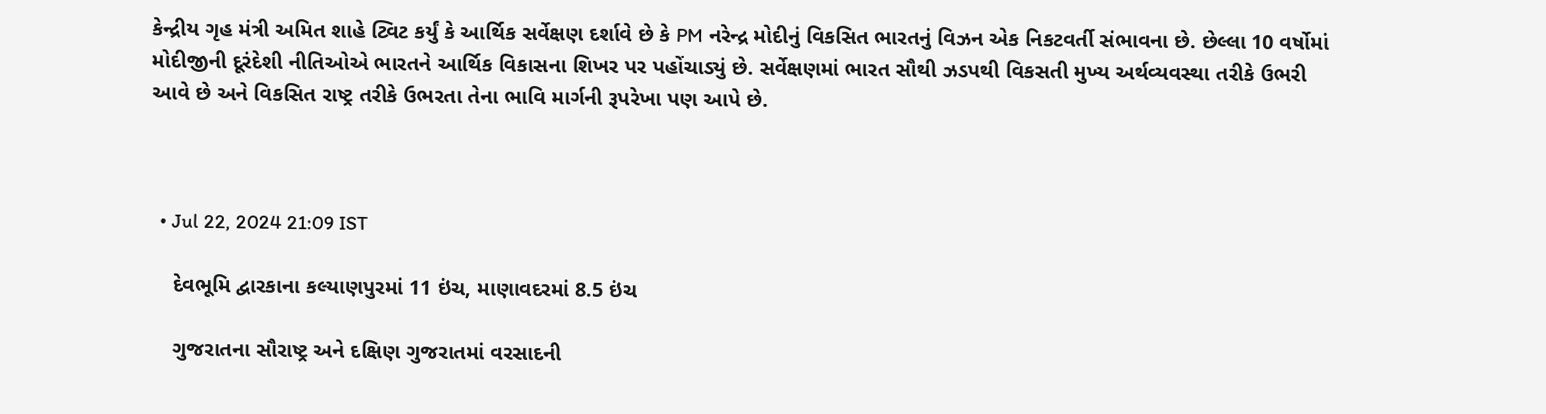કેન્દ્રીય ગૃહ મંત્રી અમિત શાહે ટ્વિટ કર્યું કે આર્થિક સર્વેક્ષણ દર્શાવે છે કે PM નરેન્દ્ર મોદીનું વિકસિત ભારતનું વિઝન એક નિકટવર્તી સંભાવના છે. છેલ્લા 10 વર્ષોમાં મોદીજીની દૂરંદેશી નીતિઓએ ભારતને આર્થિક વિકાસના શિખર પર પહોંચાડ્યું છે. સર્વેક્ષણમાં ભારત સૌથી ઝડપથી વિકસતી મુખ્ય અર્થવ્યવસ્થા તરીકે ઉભરી આવે છે અને વિકસિત રાષ્ટ્ર તરીકે ઉભરતા તેના ભાવિ માર્ગની રૂપરેખા પણ આપે છે.



  • Jul 22, 2024 21:09 IST

    દેવભૂમિ દ્વારકાના કલ્યાણપુરમાં 11 ઇંચ, માણાવદરમાં 8.5 ઇંચ

    ગુજરાતના સૌરાષ્ટ્ર અને દક્ષિણ ગુજરાતમાં વરસાદની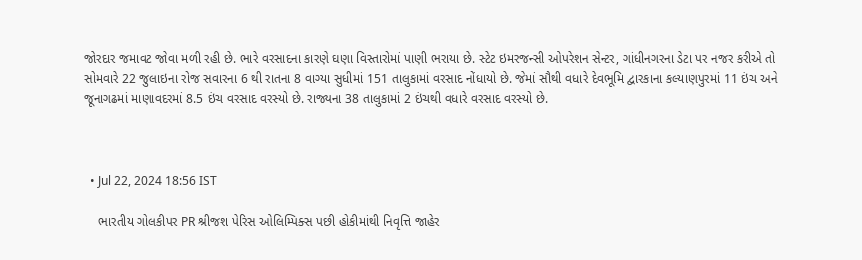જોરદાર જમાવટ જોવા મળી રહી છે. ભારે વરસાદના કારણે ઘણા વિસ્તારોમાં પાણી ભરાયા છે. સ્ટેટ ઇમરજન્સી ઓપરેશન સેન્ટર, ગાંધીનગરના ડેટા પર નજર કરીએ તો સોમવારે 22 જુલાઇના રોજ સવારના 6 થી રાતના 8 વાગ્યા સુધીમાં 151 તાલુકામાં વરસાદ નોંધાયો છે. જેમાં સૌથી વધારે દેવભૂમિ દ્વારકાના કલ્યાણપુરમાં 11 ઇંચ અને જૂનાગઢમાં માણાવદરમાં 8.5 ઇંચ વરસાદ વરસ્યો છે. રાજ્યના 38 તાલુકામાં 2 ઇંચથી વધારે વરસાદ વરસ્યો છે.



  • Jul 22, 2024 18:56 IST

    ભારતીય ગોલકીપર PR શ્રીજશ પેરિસ ઓલિમ્પિક્સ પછી હોકીમાંથી નિવૃત્તિ જાહેર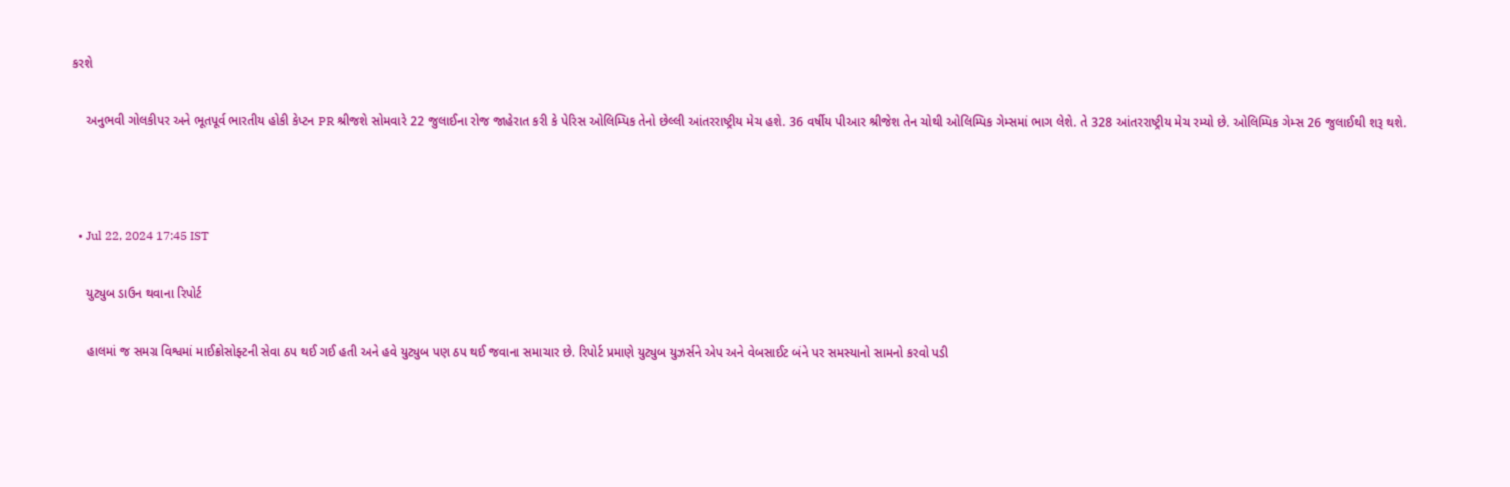કરશે

    અનુભવી ગોલકીપર અને ભૂતપૂર્વ ભારતીય હોકી કેપ્ટન PR શ્રીજશે સોમવારે 22 જુલાઈના રોજ જાહેરાત કરી કે પેરિસ ઓલિમ્પિક તેનો છેલ્લી આંતરરાષ્ટ્રીય મેચ હશે. 36 વર્ષીય પીઆર શ્રીજેશ તેન ચોથી ઓલિમ્પિક ગેમ્સમાં ભાગ લેશે. તે 328 આંતરરાષ્ટ્રીય મેચ રમ્યો છે. ઓલિમ્પિક ગેમ્સ 26 જુલાઈથી શરૂ થશે.



  • Jul 22, 2024 17:45 IST

    યુટ્યુબ ડાઉન થવાના રિપોર્ટ

    હાલમાં જ સમગ્ર વિશ્વમાં માઈક્રોસોફ્ટની સેવા ઠપ થઈ ગઈ હતી અને હવે યુટ્યુબ પણ ઠપ થઈ જવાના સમાચાર છે. રિપોર્ટ પ્રમાણે યુટ્યુબ યુઝર્સને એપ અને વેબસાઈટ બંને પર સમસ્યાનો સામનો કરવો પડી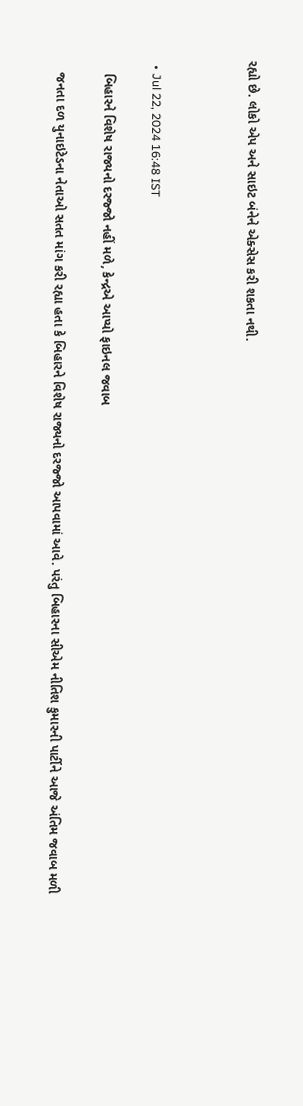રહ્યો છે. લોકો એપ અને સાઇટ બંનેને એક્સેસ કરી શકતા નથી.



  • Jul 22, 2024 16:48 IST

    બિહારને વિશેષ રાજ્યનો દરજ્જો નહીં મળે, કેન્દ્રએ આપ્યો ફાઇનલ જવાબ

    જનતા દળ યુનાઇટેડના નેતાઓ સતત માંગ કરી રહ્યા હતા કે બિહારને વિશેષ રાજ્યનો દરજ્જો આપવામાં આવે. પરંતુ બિહારના સીએમ નીતિશ કુમારની પાર્ટીને આજે અંતિમ જવાબ મળી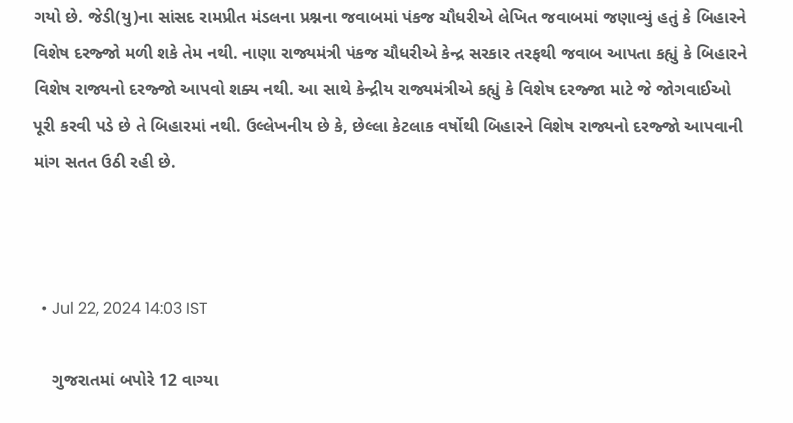ગયો છે. જેડી(યુ)ના સાંસદ રામપ્રીત મંડલના પ્રશ્નના જવાબમાં પંકજ ચૌધરીએ લેખિત જવાબમાં જણાવ્યું હતું કે બિહારને વિશેષ દરજ્જો મળી શકે તેમ નથી. નાણા રાજ્યમંત્રી પંકજ ચૌધરીએ કેન્દ્ર સરકાર તરફથી જવાબ આપતા કહ્યું કે બિહારને વિશેષ રાજ્યનો દરજ્જો આપવો શક્ય નથી. આ સાથે કેન્દ્રીય રાજ્યમંત્રીએ કહ્યું કે વિશેષ દરજ્જા માટે જે જોગવાઈઓ પૂરી કરવી પડે છે તે બિહારમાં નથી. ઉલ્લેખનીય છે કે, છેલ્લા કેટલાક વર્ષોથી બિહારને વિશેષ રાજ્યનો દરજ્જો આપવાની માંગ સતત ઉઠી રહી છે.



  • Jul 22, 2024 14:03 IST

    ગુજરાતમાં બપોરે 12 વાગ્યા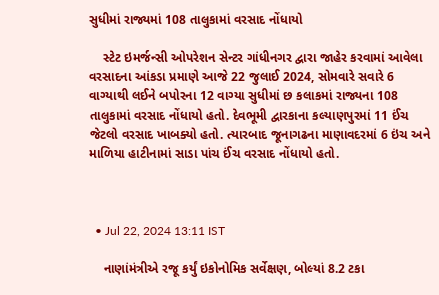સુધીમાં રાજ્યમાં 108 તાલુકામાં વરસાદ નોંધાયો

    સ્ટેટ ઇમર્જન્સી ઓપરેશન સેન્ટર ગાંધીનગર દ્વારા જાહેર કરવામાં આવેલા વરસાદના આંકડા પ્રમાણે આજે 22 જુલાઈ 2024, સોમવારે સવારે 6 વાગ્યાથી લઈને બપોરના 12 વાગ્યા સુધીમાં છ કલાકમાં રાજ્યના 108 તાલુકામાં વરસાદ નોંધાયો હતો. દેવભૂમી દ્વારકાના કલ્યાણપુરમાં 11 ઈંચ જેટલો વરસાદ ખાબક્યો હતો. ત્યારબાદ જૂનાગઢના માણાવદરમાં 6 ઇંચ અને માળિયા હાટીનામાં સાડા પાંચ ઈંચ વરસાદ નોંધાયો હતો.



  • Jul 22, 2024 13:11 IST

    નાણાંમંત્રીએ રજૂ કર્યું ઇકોનોમિક સર્વેક્ષણ, બોલ્યાં 8.2 ટકા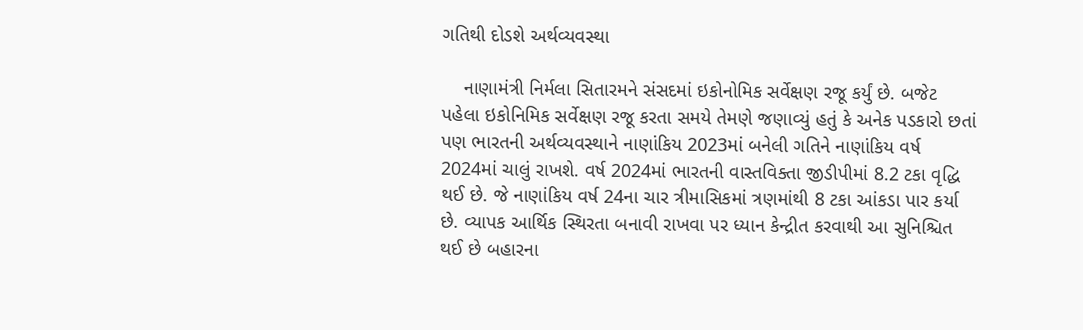ગતિથી દોડશે અર્થવ્યવસ્થા

    નાણામંત્રી નિર્મલા સિતારમને સંસદમાં ઇકોનોમિક સર્વેક્ષણ રજૂ કર્યું છે. બજેટ પહેલા ઇકોનિમિક સર્વેક્ષણ રજૂ કરતા સમયે તેમણે જણાવ્યું હતું કે અનેક પડકારો છતાં પણ ભારતની અર્થવ્યવસ્થાને નાણાંકિય 2023માં બનેલી ગતિને નાણાંકિય વર્ષ 2024માં ચાલું રાખશે. વર્ષ 2024માં ભારતની વાસ્તવિક્તા જીડીપીમાં 8.2 ટકા વૃદ્ધિ થઈ છે. જે નાણાંકિય વર્ષ 24ના ચાર ત્રીમાસિકમાં ત્રણમાંથી 8 ટકા આંકડા પાર કર્યા છે. વ્યાપક આર્થિક સ્થિરતા બનાવી રાખવા પર ધ્યાન કેન્દ્રીત કરવાથી આ સુનિશ્ચિત થઈ છે બહારના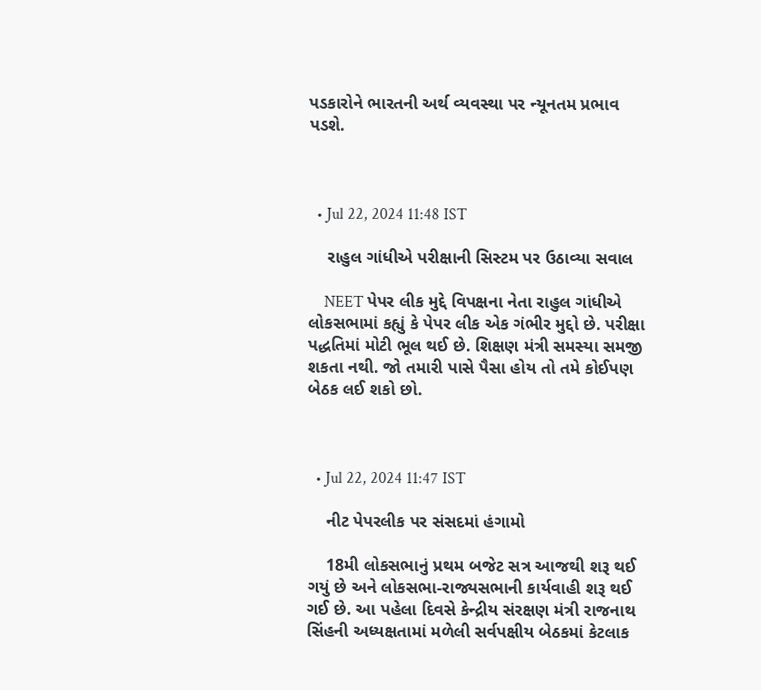પડકારોને ભારતની અર્થ વ્યવસ્થા પર ન્યૂનતમ પ્રભાવ પડશે.



  • Jul 22, 2024 11:48 IST

    રાહુલ ગાંધીએ પરીક્ષાની સિસ્ટમ પર ઉઠાવ્યા સવાલ

    NEET પેપર લીક મુદ્દે વિપક્ષના નેતા રાહુલ ગાંધીએ લોકસભામાં કહ્યું કે પેપર લીક એક ગંભીર મુદ્દો છે. પરીક્ષા પદ્ધતિમાં મોટી ભૂલ થઈ છે. શિક્ષણ મંત્રી સમસ્યા સમજી શકતા નથી. જો તમારી પાસે પૈસા હોય તો તમે કોઈપણ બેઠક લઈ શકો છો.



  • Jul 22, 2024 11:47 IST

    નીટ પેપરલીક પર સંસદમાં હંગામો

    18મી લોકસભાનું પ્રથમ બજેટ સત્ર આજથી શરૂ થઈ ગયું છે અને લોકસભા-રાજ્યસભાની કાર્યવાહી શરૂ થઈ ગઈ છે. આ પહેલા દિવસે કેન્દ્રીય સંરક્ષણ મંત્રી રાજનાથ સિંહની અધ્યક્ષતામાં મળેલી સર્વપક્ષીય બેઠકમાં કેટલાક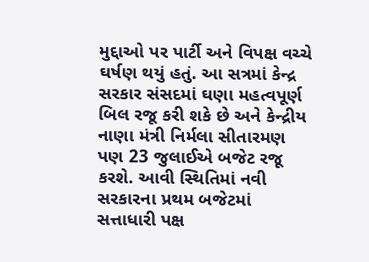મુદ્દાઓ પર પાર્ટી અને વિપક્ષ વચ્ચે ઘર્ષણ થયું હતું. આ સત્રમાં કેન્દ્ર સરકાર સંસદમાં ઘણા મહત્વપૂર્ણ બિલ રજૂ કરી શકે છે અને કેન્દ્રીય નાણા મંત્રી નિર્મલા સીતારમણ પણ 23 જુલાઈએ બજેટ રજૂ કરશે. આવી સ્થિતિમાં નવી સરકારના પ્રથમ બજેટમાં સત્તાધારી પક્ષ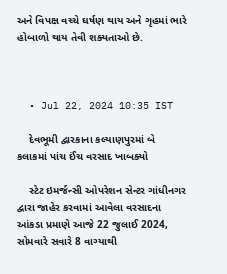અને વિપક્ષ વચ્ચે ઘર્ષણ થાય અને ગૃહમાં ભારે હોબાળો થાય તેવી શક્યતાઓ છે.



  • Jul 22, 2024 10:35 IST

    દેવભૂમી દ્વારકાના કલ્યાણપુરમાં બે કલાકમાં પાંચ ઈંચ વરસાદ ખાબક્યો

    સ્ટેટ ઇમર્જન્સી ઓપરેશન સેન્ટર ગાંધીનગર દ્વારા જાહેર કરવામાં આવેલા વરસાદના આંકડા પ્રમાણે આજે 22 જુલાઈ 2024, સોમવારે સવારે 8 વાગ્યાથી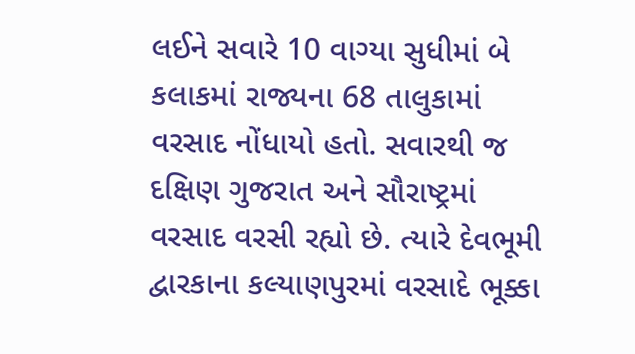લઈને સવારે 10 વાગ્યા સુધીમાં બે કલાકમાં રાજ્યના 68 તાલુકામાં વરસાદ નોંધાયો હતો. સવારથી જ દક્ષિણ ગુજરાત અને સૌરાષ્ટ્રમાં વરસાદ વરસી રહ્યો છે. ત્યારે દેવભૂમી દ્વારકાના કલ્યાણપુરમાં વરસાદે ભૂક્કા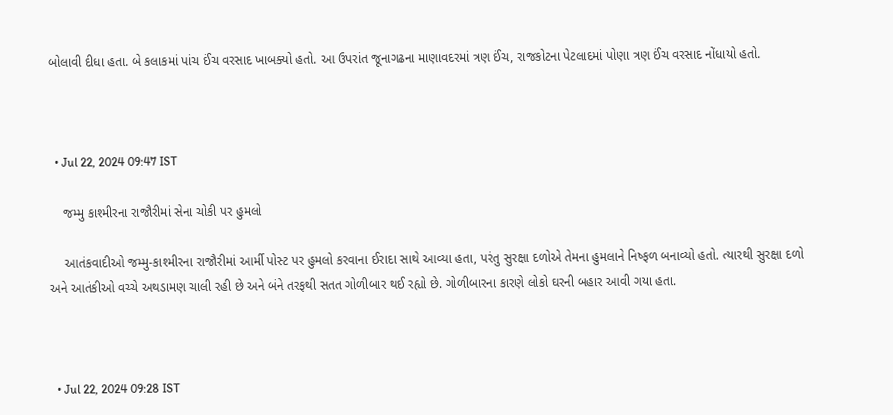બોલાવી દીધા હતા. બે કલાકમાં પાંચ ઈંચ વરસાદ ખાબક્યો હતો. આ ઉપરાંત જૂનાગઢના માણાવદરમાં ત્રણ ઈંચ, રાજકોટના પેટલાદમાં પોણા ત્રણ ઈંચ વરસાદ નોંધાયો હતો.



  • Jul 22, 2024 09:47 IST

    જમ્મુ કાશ્મીરના રાજૌરીમાં સેના ચોકી પર હુમલો

    આતંકવાદીઓ જમ્મુ-કાશ્મીરના રાજૌરીમાં આર્મી પોસ્ટ પર હુમલો કરવાના ઈરાદા સાથે આવ્યા હતા, પરંતુ સુરક્ષા દળોએ તેમના હુમલાને નિષ્ફળ બનાવ્યો હતો. ત્યારથી સુરક્ષા દળો અને આતંકીઓ વચ્ચે અથડામણ ચાલી રહી છે અને બંને તરફથી સતત ગોળીબાર થઈ રહ્યો છે. ગોળીબારના કારણે લોકો ઘરની બહાર આવી ગયા હતા.



  • Jul 22, 2024 09:28 IST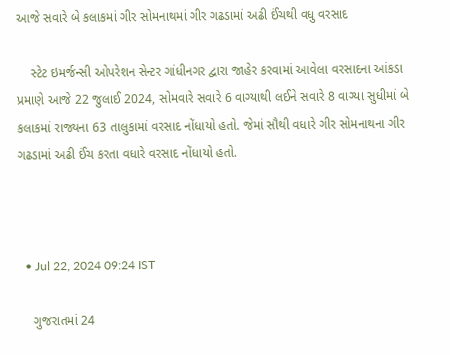આજે સવારે બે કલાકમાં ગીર સોમનાથમાં ગીર ગઢડામાં અઢી ઈંચથી વધુ વરસાદ

    સ્ટેટ ઇમર્જન્સી ઓપરેશન સેન્ટર ગાંધીનગર દ્વારા જાહેર કરવામાં આવેલા વરસાદના આંકડા પ્રમાણે આજે 22 જુલાઈ 2024, સોમવારે સવારે 6 વાગ્યાથી લઈને સવારે 8 વાગ્યા સુધીમાં બે કલાકમાં રાજ્યના 63 તાલુકામાં વરસાદ નોંધાયો હતો. જેમાં સૌથી વધારે ગીર સોમનાથના ગીર ગઢડામાં અઢી ઈંચ કરતા વધારે વરસાદ નોંધાયો હતો.



  • Jul 22, 2024 09:24 IST

    ગુજરાતમાં 24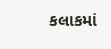કલાકમાં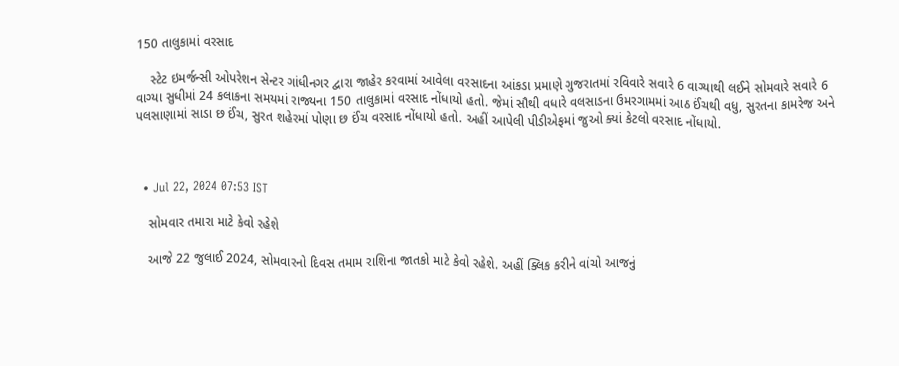150 તાલુકામાં વરસાદ

    સ્ટેટ ઇમર્જન્સી ઓપરેશન સેન્ટર ગાંધીનગર દ્વારા જાહેર કરવામાં આવેલા વરસાદના આંકડા પ્રમાણે ગુજરાતમાં રવિવારે સવારે 6 વાગ્યાથી લઈને સોમવારે સવારે 6 વાગ્યા સુધીમાં 24 કલાકના સમયમાં રાજ્યના 150 તાલુકામાં વરસાદ નોંધાયો હતો. જેમાં સૌથી વધારે વલસાડના ઉમરગામમાં આઠ ઈંચથી વધુ, સુરતના કામરેજ અને પલસાણામાં સાડા છ ઈંચ, સુરત શહેરમાં પોણા છ ઈંચ વરસાદ નોંધાયો હતો. અહીં આપેલી પીડીએફમાં જુઓ ક્યાં કેટલો વરસાદ નોંધાયો.



  • Jul 22, 2024 07:53 IST

    સોમવાર તમારા માટે કેવો રહેશે

    આજે 22 જુલાઈ 2024, સોમવારનો દિવસ તમામ રાશિના જાતકો માટે કેવો રહેશે. અહીં ક્લિક કરીને વાંચો આજનું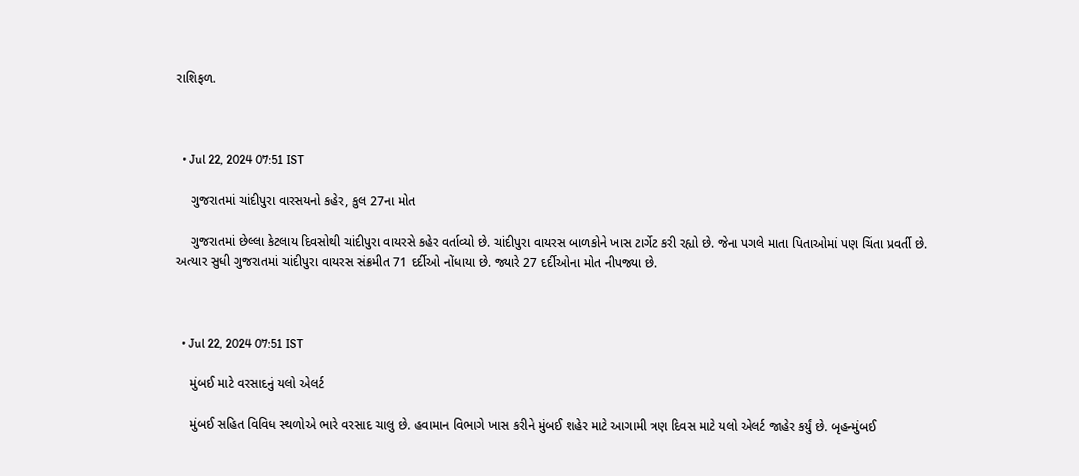રાશિફળ.



  • Jul 22, 2024 07:51 IST

    ગુજરાતમાં ચાંદીપુરા વારસયનો કહેર, કુલ 27ના મોત

    ગુજરાતમાં છેલ્લા કેટલાય દિવસોથી ચાંદીપુરા વાયરસે કહેર વર્તાવ્યો છે. ચાંદીપુરા વાયરસ બાળકોને ખાસ ટાર્ગેટ કરી રહ્યો છે. જેના પગલે માતા પિતાઓમાં પણ ચિંતા પ્રવર્તી છે. અત્યાર સુધી ગુજરાતમાં ચાંદીપુરા વાયરસ સંક્રમીત 71 દર્દીઓ નોંધાયા છે. જ્યારે 27 દર્દીઓના મોત નીપજ્યા છે.



  • Jul 22, 2024 07:51 IST

    મુંબઈ માટે વરસાદનું યલો એલર્ટ

    મુંબઈ સહિત વિવિધ સ્થળોએ ભારે વરસાદ ચાલુ છે. હવામાન વિભાગે ખાસ કરીને મુંબઈ શહેર માટે આગામી ત્રણ દિવસ માટે યલો એલર્ટ જાહેર કર્યું છે. બૃહન્મુંબઈ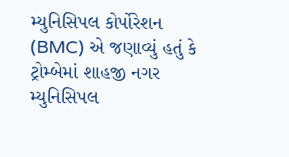મ્યુનિસિપલ કોર્પોરેશન (BMC) એ જણાવ્યું હતું કે ટ્રોમ્બેમાં શાહજી નગર મ્યુનિસિપલ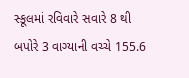સ્કૂલમાં રવિવારે સવારે 8 થી બપોરે 3 વાગ્યાની વચ્ચે 155.6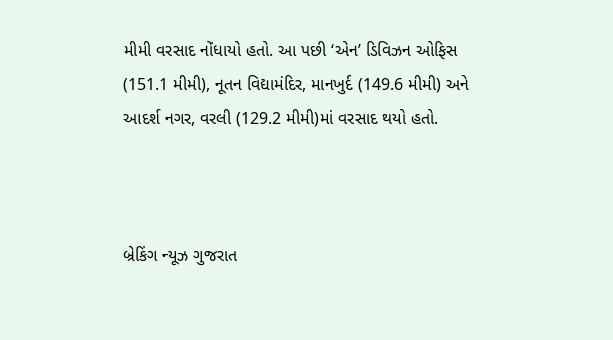મીમી વરસાદ નોંધાયો હતો. આ પછી ‘એન’ ડિવિઝન ઓફિસ (151.1 મીમી), નૂતન વિદ્યામંદિર, માનખુર્દ (149.6 મીમી) અને આદર્શ નગર, વરલી (129.2 મીમી)માં વરસાદ થયો હતો.



બ્રેકિંગ ન્યૂઝ ગુજરાત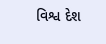વિશ્વ દેશ